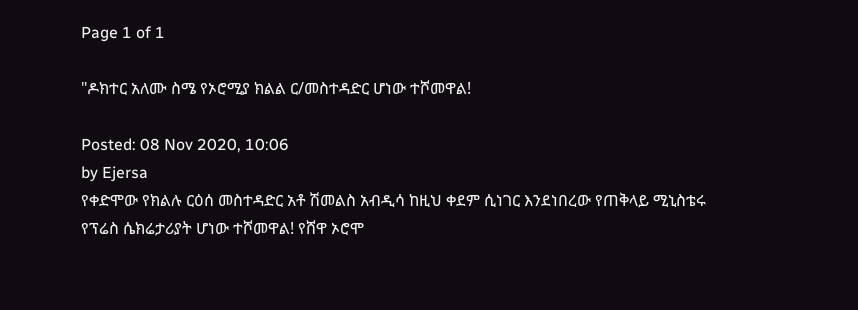Page 1 of 1

"ዶክተር አለሙ ስሜ የኦሮሚያ ክልል ር/መስተዳድር ሆነው ተሾመዋል!

Posted: 08 Nov 2020, 10:06
by Ejersa
የቀድሞው የክልሉ ርዕሰ መስተዳድር አቶ ሽመልስ አብዲሳ ከዚህ ቀደም ሲነገር እንደነበረው የጠቅላይ ሚኒስቴሩ የፕሬስ ሴክሬታሪያት ሆነው ተሾመዋል! የሸዋ ኦሮሞ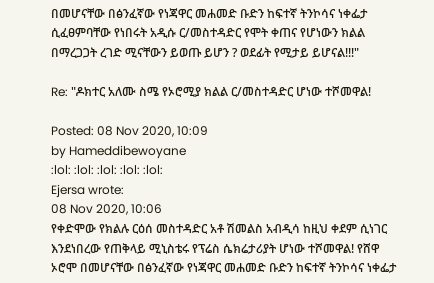በመሆናቸው በፅንፈኛው የነጃዋር መሐመድ ቡድን ከፍተኛ ትንኮሳና ነቀፌታ ሲፈፀምባቸው የነበሩት አዲሱ ር/መስተዳድር የሞት ቀጠና የሆነውን ክልል በማረጋጋት ረገድ ሚናቸውን ይወጡ ይሆን ? ወደፊት የሚታይ ይሆናል!!!"

Re: "ዶክተር አለሙ ስሜ የኦሮሚያ ክልል ር/መስተዳድር ሆነው ተሾመዋል!

Posted: 08 Nov 2020, 10:09
by Hameddibewoyane
:lol: :lol: :lol: :lol: :lol:
Ejersa wrote:
08 Nov 2020, 10:06
የቀድሞው የክልሉ ርዕሰ መስተዳድር አቶ ሽመልስ አብዲሳ ከዚህ ቀደም ሲነገር እንደነበረው የጠቅላይ ሚኒስቴሩ የፕሬስ ሴክሬታሪያት ሆነው ተሾመዋል! የሸዋ ኦሮሞ በመሆናቸው በፅንፈኛው የነጃዋር መሐመድ ቡድን ከፍተኛ ትንኮሳና ነቀፌታ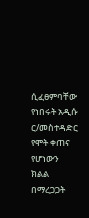ሲፈፀምባቸው የነበሩት አዲሱ ር/መስተዳድር የሞት ቀጠና የሆነውን ክልል በማረጋጋት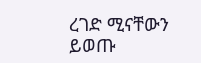ረገድ ሚናቸውን ይወጡ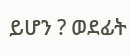ይሆን ? ወደፊት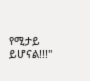የሚታይ ይሆናል!!!"